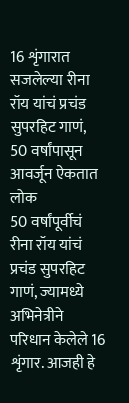16 शृंगारात सजलेल्या रीना रॉय यांचं प्रचंड सुपरहिट गाणं, 50 वर्षांपासून आवर्जून ऐकतात लोक
50 वर्षांपूर्वीचं रीना रॉय यांचं प्रचंड सुपरहिट गाणं, ज्यामध्ये अभिनेत्रीने परिधान केलेले 16 शृंगार. आजही हे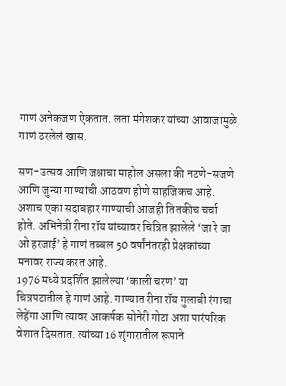गाणं अनेकजण ऐकतात. लता मंगेशकर यांच्या आवाजामुळे गाणं ठरलेलं खास.

सण-उत्सव आणि जश्नाचा माहोल असला की नटणे-सजणे आणि जुन्या गाण्यांची आठवण होणे साहजिकच आहे. अशाच एका सदाबहार गाण्याची आजही तितकीच चर्चा होते. अभिनेत्री रीना रॉय यांच्यावर चित्रित झालेले ‘जा रे जा ओ हरजाई’ हे गाणं तब्बल 50 वर्षांनंतरही प्रेक्षकांच्या मनावर राज्य करत आहे.
1976 मध्ये प्रदर्शित झालेल्या ‘काली चरण’ या चित्रपटातील हे गाणं आहे. गाण्यात रीना रॉय गुलाबी रंगाचा लेहेंगा आणि त्यावर आकर्षक सोनेरी गोटा अशा पारंपरिक वेशात दिसतात. त्यांच्या 16 शृंगारातील रूपाने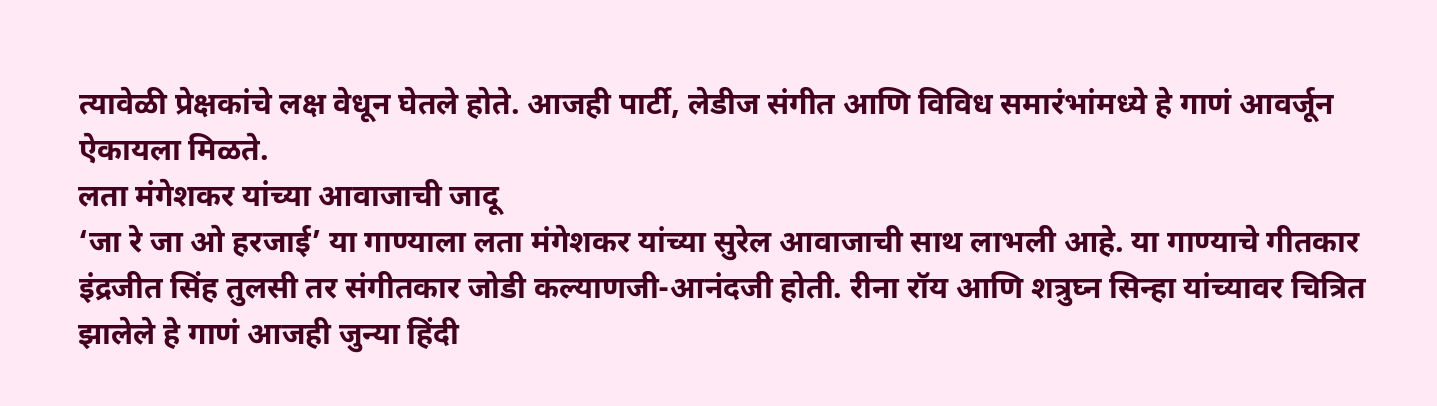त्यावेळी प्रेक्षकांचे लक्ष वेधून घेतले होते. आजही पार्टी, लेडीज संगीत आणि विविध समारंभांमध्ये हे गाणं आवर्जून ऐकायला मिळते.
लता मंगेशकर यांच्या आवाजाची जादू
‘जा रे जा ओ हरजाई’ या गाण्याला लता मंगेशकर यांच्या सुरेल आवाजाची साथ लाभली आहे. या गाण्याचे गीतकार इंद्रजीत सिंह तुलसी तर संगीतकार जोडी कल्याणजी-आनंदजी होती. रीना रॉय आणि शत्रुघ्न सिन्हा यांच्यावर चित्रित झालेले हे गाणं आजही जुन्या हिंदी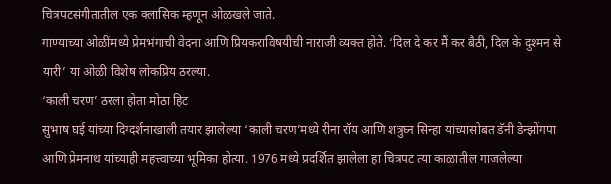चित्रपटसंगीतातील एक क्लासिक म्हणून ओळखले जाते.
गाण्याच्या ओळींमध्ये प्रेमभंगाची वेदना आणि प्रियकराविषयीची नाराजी व्यक्त होते. ‘दिल दे कर मैं कर बैठी, दिल के दुश्मन से यारी’ या ओळी विशेष लोकप्रिय ठरल्या.
‘काली चरण’ ठरला होता मोठा हिट
सुभाष घई यांच्या दिग्दर्शनाखाली तयार झालेल्या ‘काली चरण’मध्ये रीना रॉय आणि शत्रुघ्न सिन्हा यांच्यासोबत डॅनी डेन्झोंगपा आणि प्रेमनाथ यांच्याही महत्त्वाच्या भूमिका होत्या. 1976 मध्ये प्रदर्शित झालेला हा चित्रपट त्या काळातील गाजलेल्या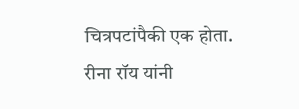चित्रपटांपैकी एक होता.
रीना रॉय यांनी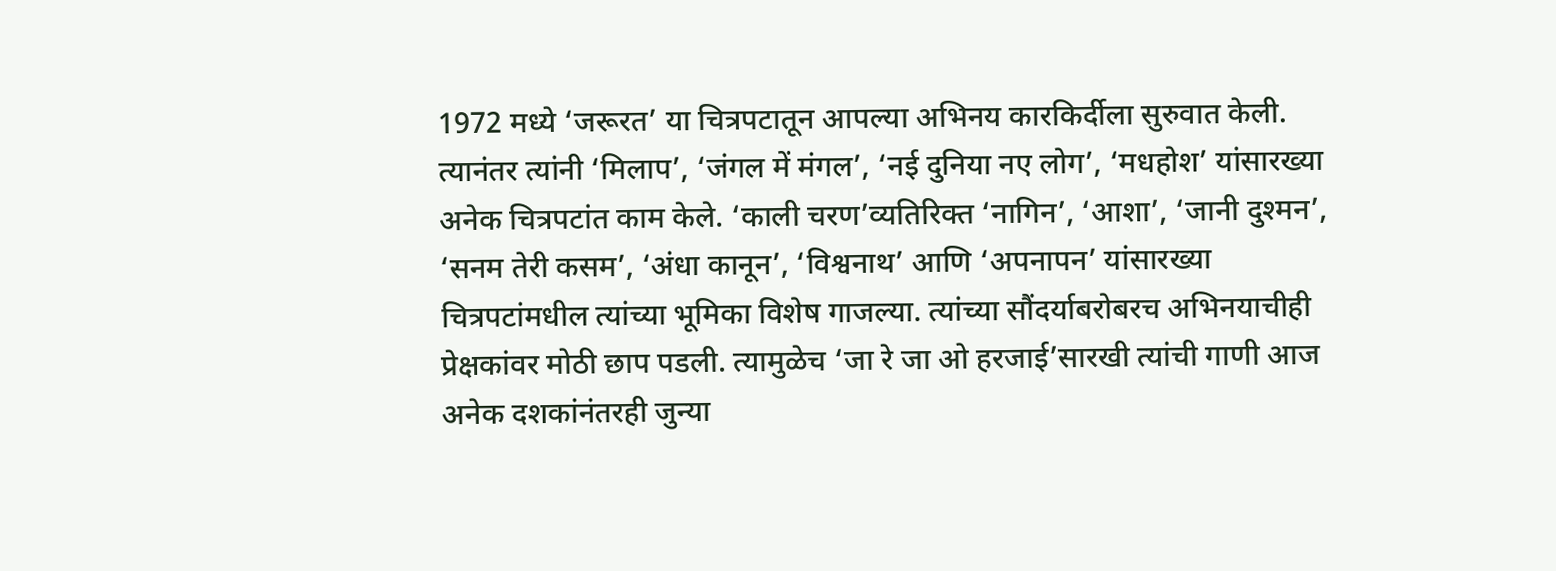1972 मध्ये ‘जरूरत’ या चित्रपटातून आपल्या अभिनय कारकिर्दीला सुरुवात केली. त्यानंतर त्यांनी ‘मिलाप’, ‘जंगल में मंगल’, ‘नई दुनिया नए लोग’, ‘मधहोश’ यांसारख्या अनेक चित्रपटांत काम केले. ‘काली चरण’व्यतिरिक्त ‘नागिन’, ‘आशा’, ‘जानी दुश्मन’, ‘सनम तेरी कसम’, ‘अंधा कानून’, ‘विश्वनाथ’ आणि ‘अपनापन’ यांसारख्या चित्रपटांमधील त्यांच्या भूमिका विशेष गाजल्या. त्यांच्या सौंदर्याबरोबरच अभिनयाचीही प्रेक्षकांवर मोठी छाप पडली. त्यामुळेच ‘जा रे जा ओ हरजाई’सारखी त्यांची गाणी आज अनेक दशकांनंतरही जुन्या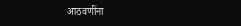आठवणींना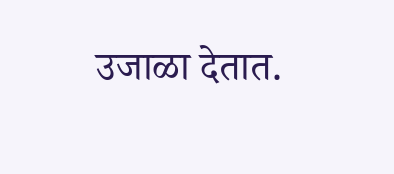उजाळा देतात.